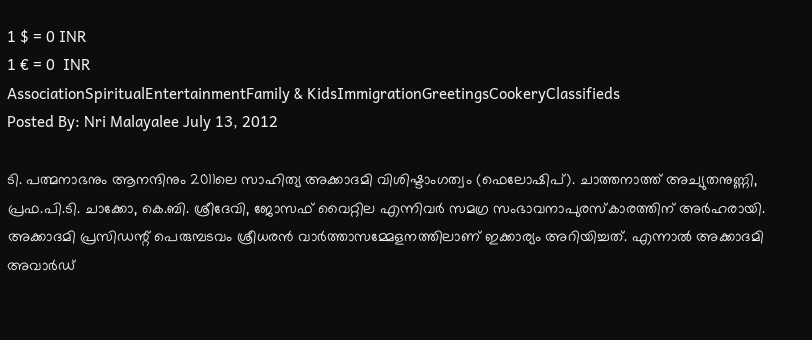1 $ = 0 INR
1 € = 0  INR
AssociationSpiritualEntertainmentFamily & KidsImmigrationGreetingsCookeryClassifieds
Posted By: Nri Malayalee July 13, 2012

ടി. പത്മനാഭനും ആനന്ദിനും 2011ലെ സാഹിത്യ അക്കാദമി വിശിഷ്ടാംഗത്വം (ഫെലോഷിപ്). ചാത്തനാത്ത് അച്യുതനുണ്ണി, പ്രഫ.പി.ടി. ചാക്കോ, കെ.ബി. ശ്രീദേവി, ജോസഫ് വൈറ്റില എന്നിവര്‍ സമഗ്ര സംഭാവനാപുരസ്കാരത്തിന് അര്‍ഹരായി. അക്കാദമി പ്രസിഡന്റ് പെരുമ്പടവം ശ്രീധരന്‍ വാര്‍ത്താസമ്മേളനത്തിലാണ് ഇക്കാര്യം അറിയിച്ചത്. എന്നാല്‍ അക്കാദമി അവാര്‍ഡ്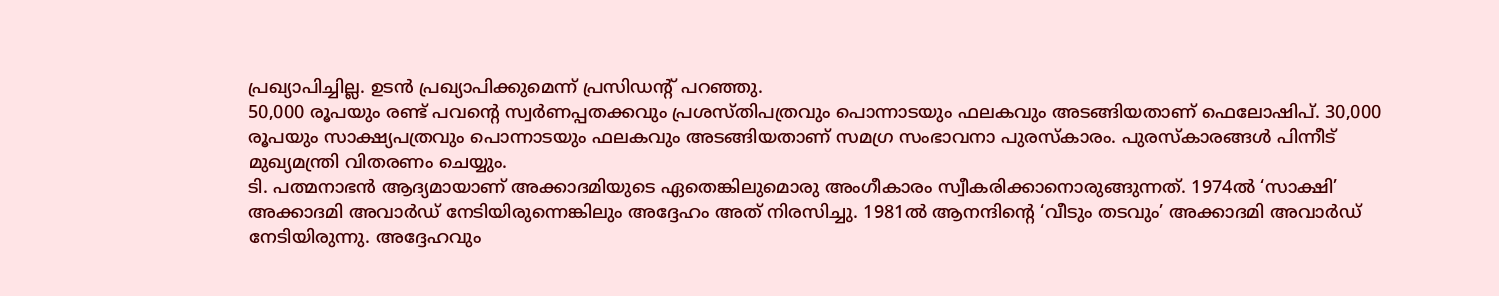പ്രഖ്യാപിച്ചില്ല. ഉടന്‍ പ്രഖ്യാപിക്കുമെന്ന് പ്രസിഡന്റ് പറഞ്ഞു.
50,000 രൂപയും രണ്ട് പവന്റെ സ്വര്‍ണപ്പതക്കവും പ്രശസ്തിപത്രവും പൊന്നാടയും ഫലകവും അടങ്ങിയതാണ് ഫെലോഷിപ്. 30,000 രൂപയും സാക്ഷ്യപത്രവും പൊന്നാടയും ഫലകവും അടങ്ങിയതാണ് സമഗ്ര സംഭാവനാ പുരസ്കാരം. പുരസ്കാരങ്ങള്‍ പിന്നീട് മുഖ്യമന്ത്രി വിതരണം ചെയ്യും.
ടി. പത്മനാഭന്‍ ആദ്യമായാണ് അക്കാദമിയുടെ ഏതെങ്കിലുമൊരു അംഗീകാരം സ്വീകരിക്കാനൊരുങ്ങുന്നത്. 1974ല്‍ ‘സാക്ഷി’ അക്കാദമി അവാര്‍ഡ് നേടിയിരുന്നെങ്കിലും അദ്ദേഹം അത് നിരസിച്ചു. 1981ല്‍ ആനന്ദിന്റെ ‘വീടും തടവും’ അക്കാദമി അവാര്‍ഡ് നേടിയിരുന്നു. അദ്ദേഹവും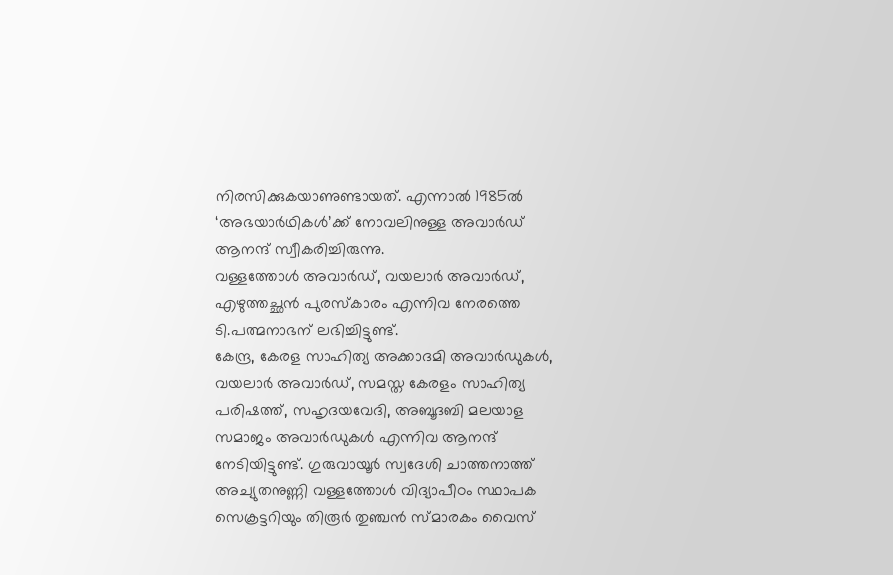നിരസിക്കുകയാണുണ്ടായത്. എന്നാല്‍ 1985ല്‍ ‘അഭയാര്‍ഥികള്‍’ക്ക് നോവലിനുള്ള അവാര്‍ഡ് ആനന്ദ് സ്വീകരിച്ചിരുന്നു.
വള്ളത്തോള്‍ അവാര്‍ഡ്, വയലാര്‍ അവാര്‍ഡ്, എഴുത്തച്ഛന്‍ പുരസ്കാരം എന്നിവ നേരത്തെ ടി.പത്മനാഭന് ലഭിച്ചിട്ടുണ്ട്.
കേന്ദ്ര, കേരള സാഹിത്യ അക്കാദമി അവാര്‍ഡുകള്‍, വയലാര്‍ അവാര്‍ഡ്, സമസ്ത കേരളം സാഹിത്യ പരിഷത്ത്, സഹൃദയവേദി, അബൂദബി മലയാള സമാജം അവാര്‍ഡുകള്‍ എന്നിവ ആനന്ദ് നേടിയിട്ടുണ്ട്. ഗുരുവായൂര്‍ സ്വദേശി ചാത്തനാത്ത് അച്യുതനുണ്ണി വള്ളത്തോള്‍ വിദ്യാപീഠം സ്ഥാപക സെക്രട്ടറിയും തിരൂര്‍ തുഞ്ചന്‍ സ്മാരകം വൈസ്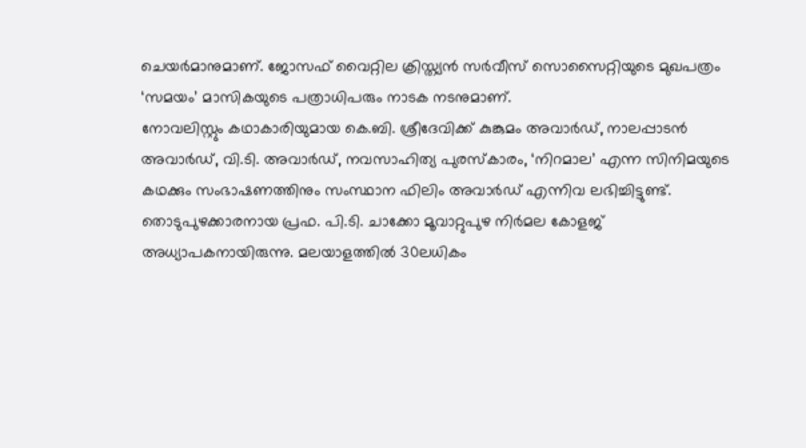ചെയര്‍മാനുമാണ്. ജോസഫ് വൈറ്റില ക്രിസ്ത്യന്‍ സര്‍വീസ് സൊസൈറ്റിയുടെ മുഖപത്രം ‘സമയം’ മാസികയുടെ പത്രാധിപരും നാടക നടനുമാണ്.
നോവലിസ്റ്റും കഥാകാരിയുമായ കെ.ബി. ശ്രീദേവിക്ക് കുങ്കുമം അവാര്‍ഡ്, നാലപ്പാടന്‍ അവാര്‍ഡ്, വി.ടി. അവാര്‍ഡ്, നവസാഹിത്യ പുരസ്കാരം, ‘നിറമാല’ എന്ന സിനിമയുടെ കഥക്കും സംഭാഷണത്തിനും സംസ്ഥാന ഫിലിം അവാര്‍ഡ് എന്നിവ ലഭിച്ചിട്ടുണ്ട്.
തൊടുപുഴക്കാരനായ പ്രഫ. പി.ടി. ചാക്കോ മൂവാറ്റുപുഴ നിര്‍മല കോളജ് അധ്യാപകനായിരുന്നു. മലയാളത്തില്‍ 30ലധികം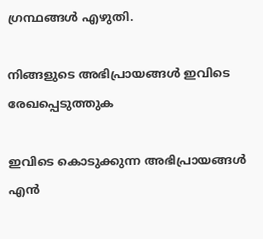ഗ്രന്ഥങ്ങള്‍ എഴുതി.

നിങ്ങളുടെ അഭിപ്രായങ്ങള്‍ ഇവിടെ രേഖപ്പെടുത്തുക

ഇവിടെ കൊടുക്കുന്ന അഭിപ്രായങ്ങള്‍ എന്‍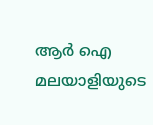ആര്‍ ഐ മലയാളിയുടെ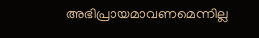അഭിപ്രായമാവണമെന്നില്ല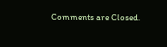Comments are Closed.